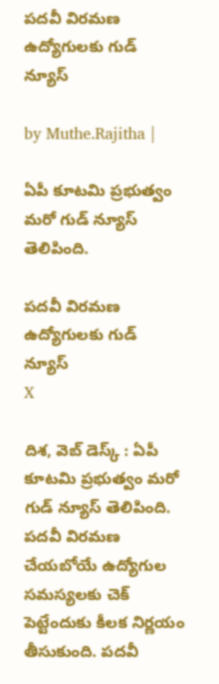పదవీ విరమణ ఉద్యోగులకు గుడ్ న్యూస్

by Muthe.Rajitha |

ఏపీ కూటమి ప్రభుత్వం మరో గుడ్ న్యూస్ తెలిపింది.

పదవీ విరమణ ఉద్యోగులకు గుడ్ న్యూస్
X

దిశ, వెబ్ డెస్క్ : ఏపీ కూటమి ప్రభుత్వం మరో గుడ్ న్యూస్ తెలిపింది. పదవీ విరమణ చేయబోయే ఉద్యోగుల సమస్యలకు చెక్ పెట్టేందుకు కీలక నిర్ణయం తీసుకుంది. పదవీ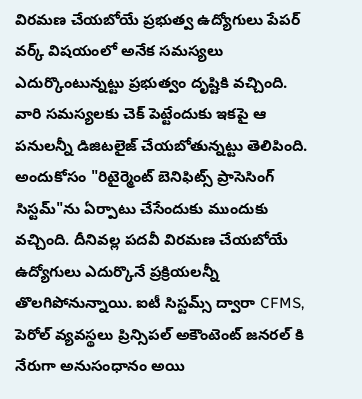విరమణ చేయబోయే ప్రభుత్వ ఉద్యోగులు పేపర్ వర్క్ విషయంలో అనేక సమస్యలు ఎదుర్కొంటున్నట్టు ప్రభుత్వం దృష్టికి వచ్చింది. వారి సమస్యలకు చెక్ పెట్టేందుకు ఇకపై ఆ పనులన్నీ డిజిటలైజ్ చేయబోతున్నట్టు తెలిపింది. అందుకోసం "రిటైర్మెంట్ బెనిఫిట్స్ ప్రాసెసింగ్ సిస్టమ్"ను ఏర్పాటు చేసేందుకు ముందుకు వచ్చింది. దీనివల్ల పదవీ విరమణ చేయబోయే ఉద్యోగులు ఎదుర్కొనే ప్రక్రియలన్నీ తొలగిపోనున్నాయి. ఐటీ సిస్టమ్స్ ద్వారా CFMS, పెరోల్ వ్యవస్థలు ప్రిన్సిపల్ అకౌంటెంట్ జనరల్ కి నేరుగా అనుసంధానం అయి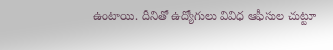ఉంటాయి. దీనితో ఉద్యోగులు వివిధ ఆఫీసుల చుట్టూ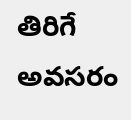తిరిగే అవసరం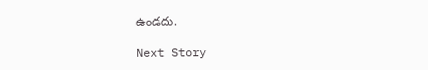ఉండదు.

Next Story